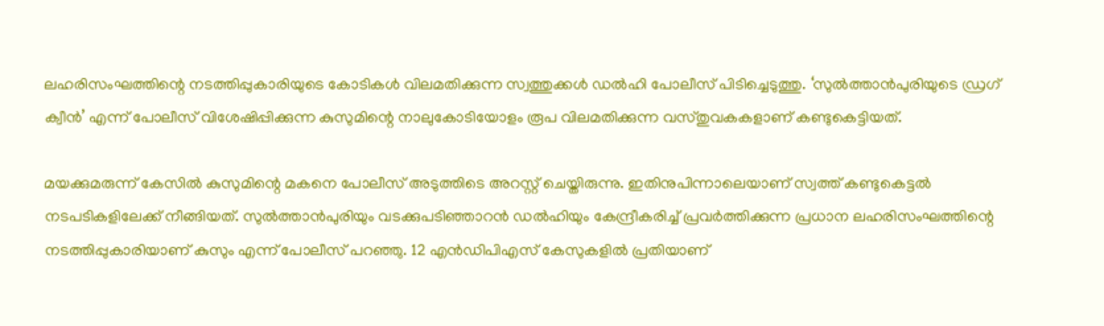ലഹരിസംഘത്തിന്റെ നടത്തിപ്പുകാരിയുടെ കോടികള്‍ വിലമതിക്കുന്ന സ്വത്തുക്കള്‍ ഡല്‍ഹി പോലീസ് പിടിച്ചെടുത്തു. ‘സുല്‍ത്താൻപുരിയുടെ ഡ്രഗ് ക്വീൻ’ എന്ന് പോലീസ് വിശേഷിപ്പിക്കുന്ന കുസുമിന്റെ നാലുകോടിയോളം രൂപ വിലമതിക്കുന്ന വസ്തുവകകളാണ് കണ്ടുകെട്ടിയത്.

മയക്കുമരുന്ന് കേസില്‍ കുസുമിന്റെ മകനെ പോലീസ് അടുത്തിടെ അറസ്റ്റ് ചെയ്തിരുന്നു. ഇതിനുപിന്നാലെയാണ് സ്വത്ത് കണ്ടുകെട്ടല്‍ നടപടികളിലേക്ക് നീങ്ങിയത്. സുല്‍ത്താൻപുരിയും വടക്കുപടിഞ്ഞാറൻ ഡല്‍ഹിയും കേന്ദ്രീകരിച്ച്‌ പ്രവർത്തിക്കുന്ന പ്രധാന ലഹരിസംഘത്തിന്റെ നടത്തിപ്പുകാരിയാണ് കുസും എന്ന് പോലീസ് പറഞ്ഞു. 12 എൻഡിപിഎസ് കേസുകളില്‍ പ്രതിയാണ്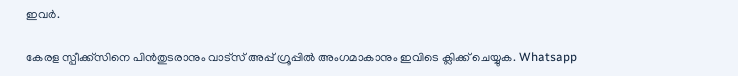ഇവർ.

കേരള സ്പീക്ക്സിനെ പിൻതുടരാനും വാട്സ് അപ്പ് ഗ്രൂപ്പിൽ അംഗമാകാനും ഇവിടെ ക്ലിക്ക് ചെയ്യുക. Whatsapp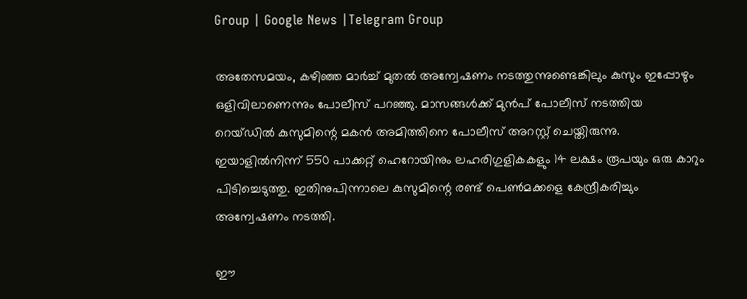Group | Google News |Telegram Group

അതേസമയം, കഴിഞ്ഞ മാർച്ച്‌ മുതല്‍ അന്വേഷണം നടത്തുന്നുണ്ടെങ്കിലും കുസും ഇപ്പോഴും ഒളിവിലാണെന്നും പോലീസ് പറഞ്ഞു. മാസങ്ങള്‍ക്ക് മുൻപ് പോലീസ് നടത്തിയ റെയ്ഡില്‍ കുസുമിന്റെ മകൻ അമിത്തിനെ പോലീസ് അറസ്റ്റ് ചെയ്തിരുന്നു. ഇയാളില്‍നിന്ന് 550 പാക്കറ്റ് ഹെറോയിനും ലഹരിഗുളികകളും 14 ലക്ഷം രൂപയും ഒരു കാറും പിടിച്ചെടുത്തു. ഇതിനുപിന്നാലെ കുസുമിന്റെ രണ്ട് പെണ്‍മക്കളെ കേന്ദ്രീകരിച്ചും അന്വേഷണം നടത്തി.

ഈ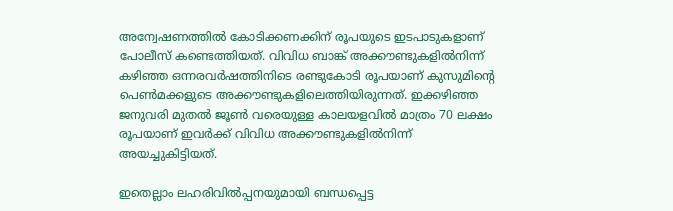അന്വേഷണത്തില്‍ കോടിക്കണക്കിന് രൂപയുടെ ഇടപാടുകളാണ് പോലീസ് കണ്ടെത്തിയത്. വിവിധ ബാങ്ക് അക്കൗണ്ടുകളില്‍നിന്ന് കഴിഞ്ഞ ഒന്നരവർഷത്തിനിടെ രണ്ടുകോടി രൂപയാണ് കുസുമിന്റെ പെണ്‍മക്കളുടെ അക്കൗണ്ടുകളിലെത്തിയിരുന്നത്. ഇക്കഴിഞ്ഞ ജനുവരി മുതല്‍ ജൂണ്‍ വരെയുള്ള കാലയളവില്‍ മാത്രം 70 ലക്ഷം രൂപയാണ് ഇവർക്ക് വിവിധ അക്കൗണ്ടുകളില്‍നിന്ന് അയച്ചുകിട്ടിയത്.

ഇതെല്ലാം ലഹരിവില്‍പ്പനയുമായി ബന്ധപ്പെട്ട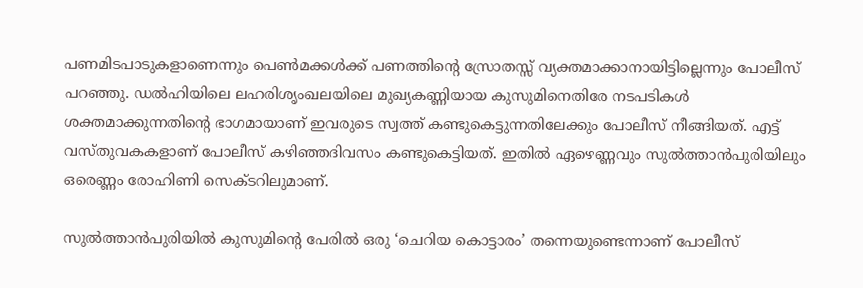പണമിടപാടുകളാണെന്നും പെണ്‍മക്കള്‍ക്ക് പണത്തിന്റെ സ്രോതസ്സ് വ്യക്തമാക്കാനായിട്ടില്ലെന്നും പോലീസ് പറഞ്ഞു. ഡല്‍ഹിയിലെ ലഹരിശൃംഖലയിലെ മുഖ്യകണ്ണിയായ കുസുമിനെതിരേ നടപടികള്‍ ശക്തമാക്കുന്നതിന്റെ ഭാഗമായാണ് ഇവരുടെ സ്വത്ത് കണ്ടുകെട്ടുന്നതിലേക്കും പോലീസ് നീങ്ങിയത്. എട്ട് വസ്തുവകകളാണ് പോലീസ് കഴിഞ്ഞദിവസം കണ്ടുകെട്ടിയത്. ഇതില്‍ ഏഴെണ്ണവും സുല്‍ത്താൻപുരിയിലും ഒരെണ്ണം രോഹിണി സെക്ടറിലുമാണ്.

സുല്‍ത്താൻപുരിയില്‍ കുസുമിന്റെ പേരില്‍ ഒരു ‘ചെറിയ കൊട്ടാരം’ തന്നെയുണ്ടെന്നാണ് പോലീസ്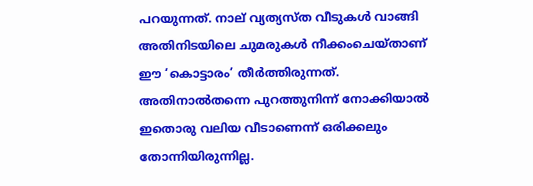പറയുന്നത്. നാല് വ്യത്യസ്ത വീടുകള്‍ വാങ്ങി അതിനിടയിലെ ചുമരുകള്‍ നീക്കംചെയ്താണ് ഈ ‘കൊട്ടാരം’ തീർത്തിരുന്നത്. അതിനാല്‍തന്നെ പുറത്തുനിന്ന് നോക്കിയാല്‍ ഇതൊരു വലിയ വീടാണെന്ന് ഒരിക്കലും തോന്നിയിരുന്നില്ല.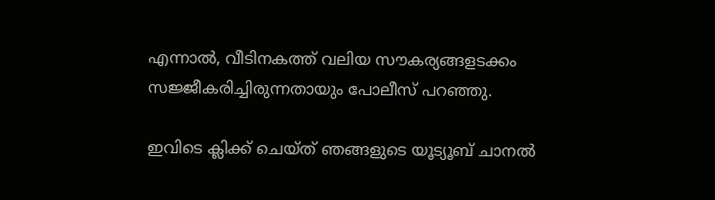എന്നാല്‍, വീടിനകത്ത് വലിയ സൗകര്യങ്ങളടക്കം സജ്ജീകരിച്ചിരുന്നതായും പോലീസ് പറഞ്ഞു.

ഇവിടെ ക്ലിക്ക് ചെയ്ത് ഞങ്ങളുടെ യൂട്യൂബ് ചാനൽ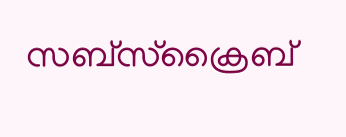സബ്സ്ക്രൈബ്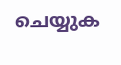ചെയ്യുക